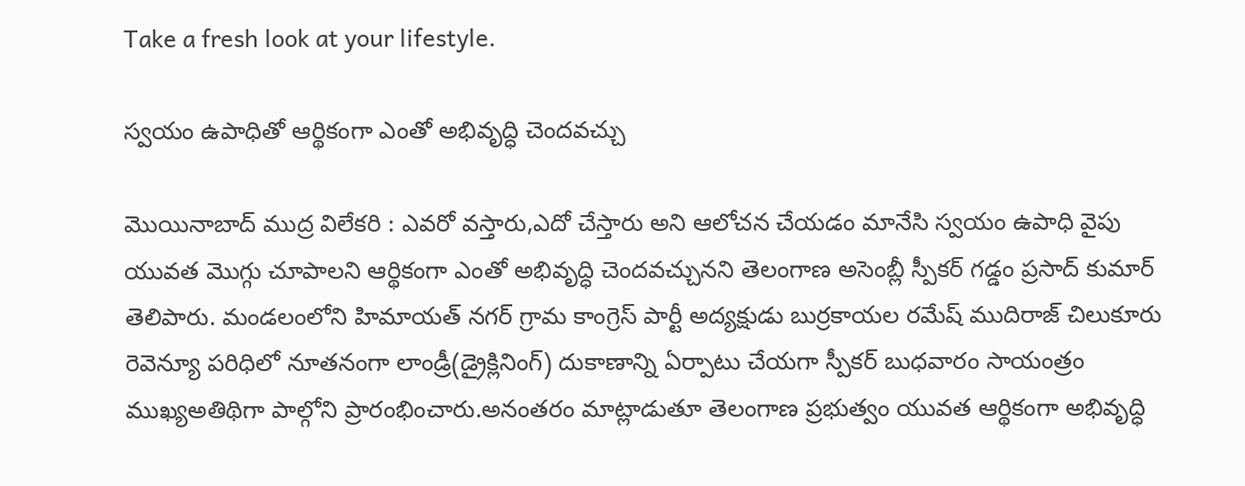Take a fresh look at your lifestyle.

స్వయం ఉపాధితో ఆర్థికంగా ఎంతో అభివృద్ధి చెందవచ్చు

మొయినాబాద్ ముద్ర విలేకరి : ఎవరో వస్తారు,ఎదో చేస్తారు అని ఆలోచన చేయడం మానేసి స్వయం ఉపాధి వైపు యువత మొగ్గు చూపాలని ఆర్థికంగా ఎంతో అభివృద్ధి చెందవచ్చునని తెలంగాణ అసెంబ్లీ స్పీకర్ గడ్డం ప్రసాద్ కుమార్ తెలిపారు. మండలంలోని హిమాయత్ నగర్ గ్రామ కాంగ్రెస్ పార్టీ అద్యక్షుడు బుర్రకాయల రమేష్ ముదిరాజ్ చిలుకూరు రెవెన్యూ పరిధిలో నూతనంగా లాండ్రీ(డ్రైక్లినింగ్) దుకాణాన్ని ఏర్పాటు చేయగా స్పీకర్ బుధవారం సాయంత్రం ముఖ్యఅతిథిగా పాల్గోని ప్రారంభించారు.అనంతరం మాట్లాడుతూ తెలంగాణ ప్రభుత్వం యువత ఆర్థికంగా అభివృద్ధి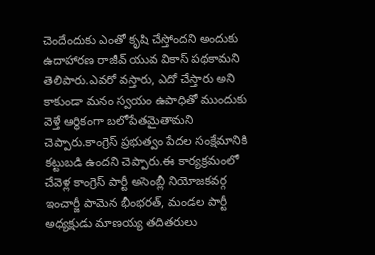చెందేందుకు ఎంతో కృషి చేస్తోందని అందుకు ఉదాహారణ రాజీవ్ యువ వికాస్ పథకామని తెలిపారు.ఎవరో వస్తారు, ఎదో చేస్తారు అని కాకుండా మనం స్వయం ఉపాధితో ముందుకు వెళ్తే ఆర్థికంగా బలోపేతమైతామని చెప్పారు.కాంగ్రెస్ ప్రభుత్వం పేదల సంక్షేమానికి కట్టుబడి ఉందని చెప్పారు.ఈ కార్యక్రమంలో చేవెళ్ల కాంగ్రెస్ పార్టీ అసెంబ్లీ నియోజకవర్గ ఇంచార్జీ పామెన భీంభరత్, మండల పార్టీ అధ్యక్షుడు మాణయ్య తదితరులు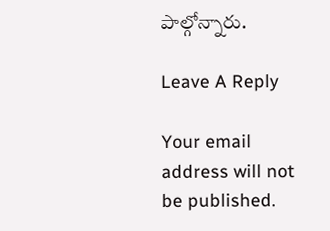పాల్గోన్నారు.

Leave A Reply

Your email address will not be published.